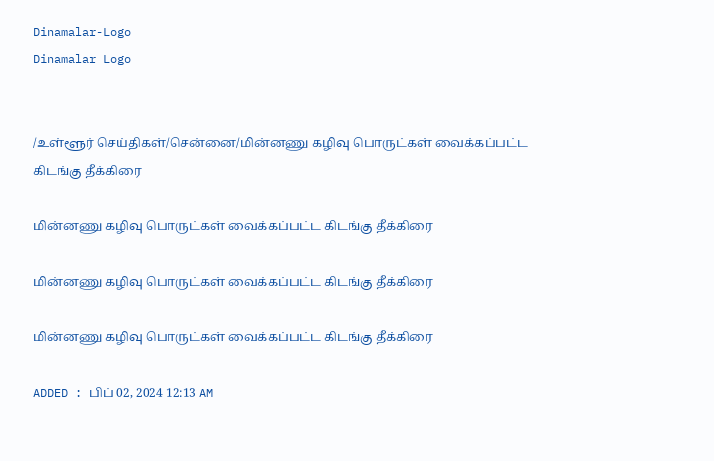Dinamalar-Logo
Dinamalar Logo


/உள்ளூர் செய்திகள்/சென்னை/மின்னணு கழிவு பொருட்கள் வைக்கப்பட்ட கிடங்கு தீக்கிரை

மின்னணு கழிவு பொருட்கள் வைக்கப்பட்ட கிடங்கு தீக்கிரை

மின்னணு கழிவு பொருட்கள் வைக்கப்பட்ட கிடங்கு தீக்கிரை

மின்னணு கழிவு பொருட்கள் வைக்கப்பட்ட கிடங்கு தீக்கிரை

ADDED : பிப் 02, 2024 12:13 AM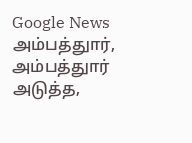Google News
அம்பத்துார், அம்பத்துார் அடுத்த,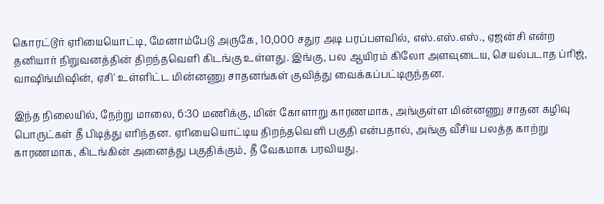கொரட்டூர் ஏரியையொட்டி, மேனாம்பேடு அருகே, 10,000 சதுர அடி பரப்பளவில், எஸ்.எஸ்.எஸ்., ஏஜன்சி என்ற தனியார் நிறுவனத்தின் திறந்தவெளி கிடங்கு உள்ளது. இங்கு, பல ஆயிரம் கிலோ அளவுடைய, செயல்படாத ப்ரிஜ், வாஷிங்மிஷின், ஏசி' உள்ளிட்ட மின்னணு சாதனங்கள் குவித்து வைக்கப்பட்டிருந்தன.

இந்த நிலையில், நேற்று மாலை, 6:30 மணிக்கு, மின் கோளாறு காரணமாக, அங்குள்ள மின்னணு சாதன கழிவு பொருட்கள் தீ பிடித்து எரிந்தன. ஏரியையொட்டிய திறந்தவெளி பகுதி என்பதால், அங்கு வீசிய பலத்த காற்று காரணமாக, கிடங்கின் அனைத்து பகுதிக்கும், தீ வேகமாக பரவியது.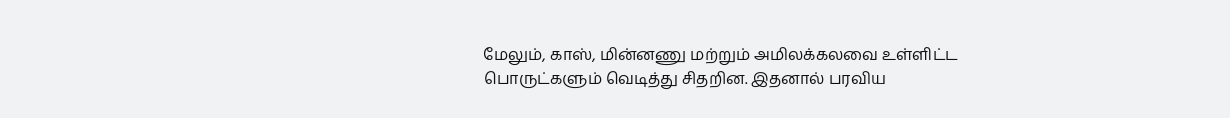மேலும், காஸ், மின்னணு மற்றும் அமிலக்கலவை உள்ளிட்ட பொருட்களும் வெடித்து சிதறின. இதனால் பரவிய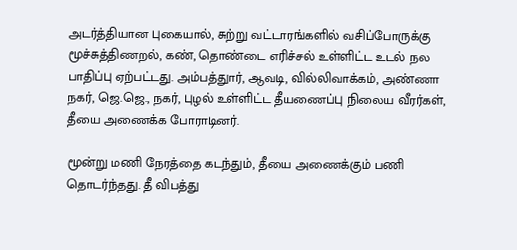அடர்த்தியான புகையால், சுற்று வட்டாரங்களில் வசிப்போருக்கு மூச்சுத்திணறல், கண், தொண்டை எரிச்சல் உள்ளிட்ட உடல் நல பாதிப்பு ஏற்பட்டது. அம்பத்துார், ஆவடி, வில்லிவாக்கம், அண்ணா நகர், ஜெ.ஜெ., நகர், புழல் உள்ளிட்ட தீயணைப்பு நிலைய வீரர்கள், தீயை அணைக்க போராடினர்.

மூன்று மணி நேரத்தை கடந்தும், தீயை அணைக்கும் பணி தொடர்ந்தது. தீ விபத்து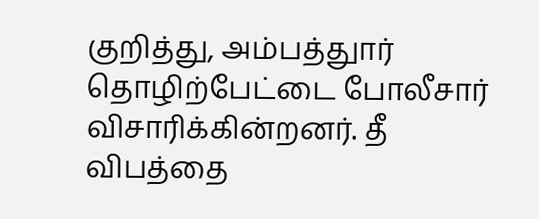குறித்து, அம்பத்துார் தொழிற்பேட்டை போலீசார் விசாரிக்கின்றனர். தீ விபத்தை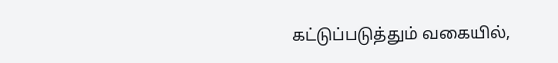கட்டுப்படுத்தும் வகையில்,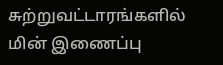சுற்றுவட்டாரங்களில் மின் இணைப்பு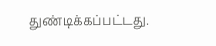துண்டிக்கப்பட்டது.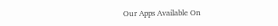Our Apps Available On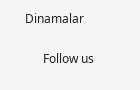Dinamalar

      Follow us